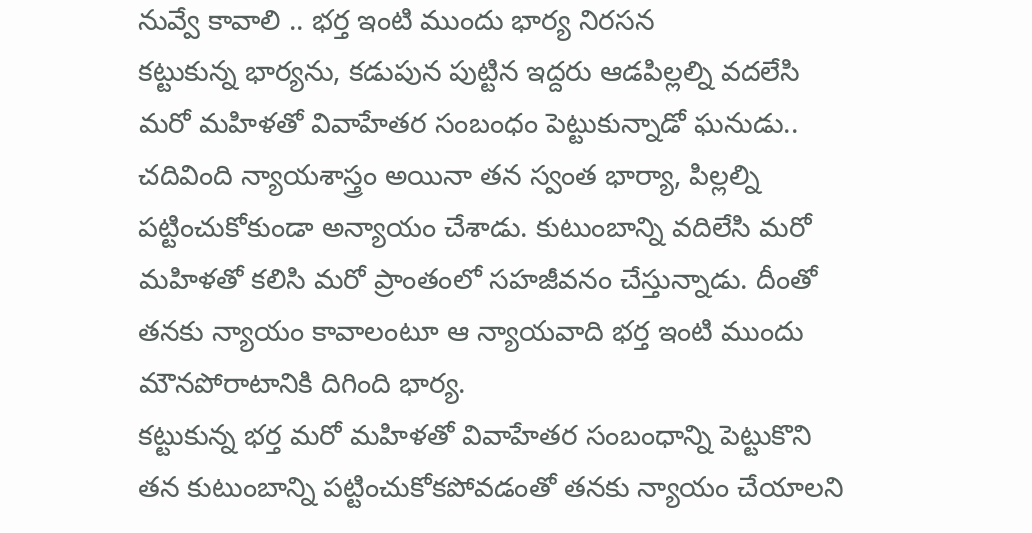నువ్వే కావాలి .. భర్త ఇంటి ముందు భార్య నిరసన
కట్టుకున్న భార్యను, కడుపున పుట్టిన ఇద్దరు ఆడపిల్లల్ని వదలేసి మరో మహిళతో వివాహేతర సంబంధం పెట్టుకున్నాడో ఘనుడు.. చదివింది న్యాయశాస్త్రం అయినా తన స్వంత భార్యా, పిల్లల్ని పట్టించుకోకుండా అన్యాయం చేశాడు. కుటుంబాన్ని వదిలేసి మరో మహిళతో కలిసి మరో ప్రాంతంలో సహజీవనం చేస్తున్నాడు. దీంతో తనకు న్యాయం కావాలంటూ ఆ న్యాయవాది భర్త ఇంటి ముందు మౌనపోరాటానికి దిగింది భార్య.
కట్టుకున్న భర్త మరో మహిళతో వివాహేతర సంబంధాన్ని పెట్టుకొని తన కుటుంబాన్ని పట్టించుకోకపోవడంతో తనకు న్యాయం చేయాలని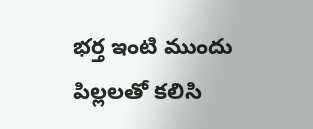భర్త ఇంటి ముందు పిల్లలతో కలిసి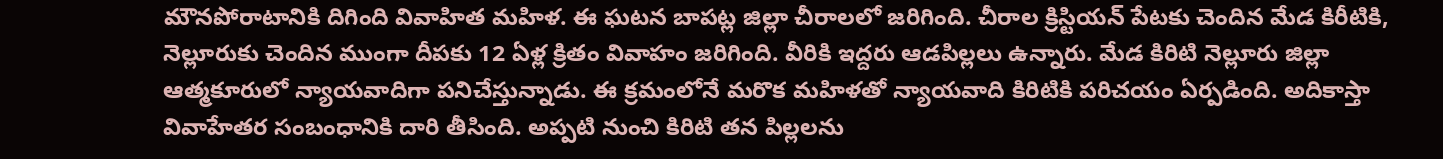మౌనపోరాటానికి దిగింది వివాహిత మహిళ. ఈ ఘటన బాపట్ల జిల్లా చీరాలలో జరిగింది. చీరాల క్రిస్టియన్ పేటకు చెందిన మేడ కిరీటికి, నెల్లూరుకు చెందిన ముంగా దీపకు 12 ఏళ్ల క్రితం వివాహం జరిగింది. వీరికి ఇద్దరు ఆడపిల్లలు ఉన్నారు. మేడ కిరిటి నెల్లూరు జిల్లా ఆత్మకూరులో న్యాయవాదిగా పనిచేస్తున్నాడు. ఈ క్రమంలోనే మరొక మహిళతో న్యాయవాది కిరిటికి పరిచయం ఏర్పడింది. అదికాస్తా వివాహేతర సంబంధానికి దారి తీసింది. అప్పటి నుంచి కిరిటి తన పిల్లలను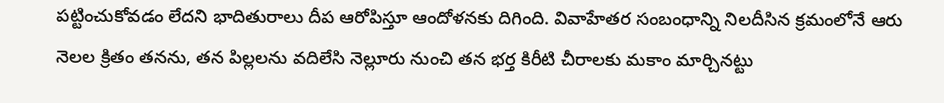పట్టించుకోవడం లేదని భాదితురాలు దీప ఆరోపిస్తూ ఆందోళనకు దిగింది. వివాహేతర సంబంధాన్ని నిలదీసిన క్రమంలోనే ఆరు నెలల క్రితం తనను, తన పిల్లలను వదిలేసి నెల్లూరు నుంచి తన భర్త కిరీటి చీరాలకు మకాం మార్చినట్టు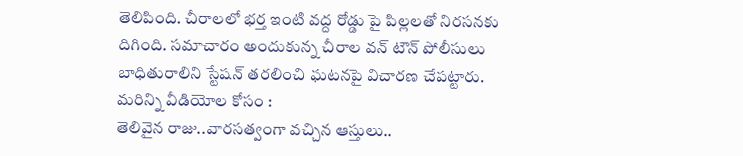తెలిపింది. చీరాలలో భర్త ఇంటి వద్ద రోడ్డు పై పిల్లలతో నిరసనకు దిగింది. సమాచారం అందుకున్న చీరాల వన్ టౌన్ పోలీసులు బాధితురాలిని స్టేషన్ తరలించి ఘటనపై విచారణ చేపట్టారు.
మరిన్ని వీడియోల కోసం :
తెలివైన రాజు..వారసత్వంగా వచ్చిన ఆస్తులు..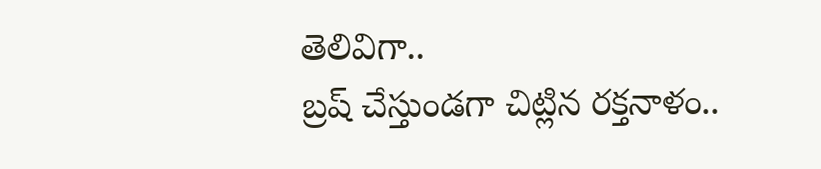తెలివిగా..
బ్రష్ చేస్తుండగా చిట్లిన రక్తనాళం..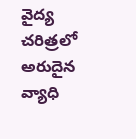వైద్య చరిత్రలో అరుదైన వ్యాధి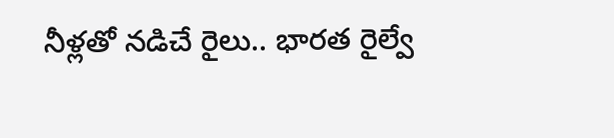నీళ్లతో నడిచే రైలు.. భారత రైల్వే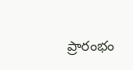ప్రారంభం